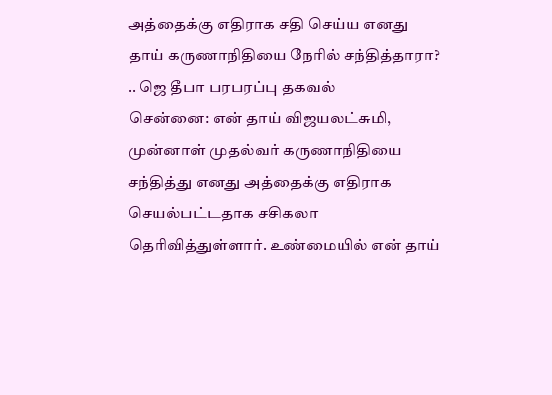அத்தைக்கு எதிராக சதி செய்ய எனது தாய் கருணாநிதியை நேரில் சந்தித்தாரா? .. ஜெ தீபா பரபரப்பு தகவல்
சென்னை: என் தாய் விஜயலட்சுமி, முன்னாள் முதல்வர் கருணாநிதியை சந்தித்து எனது அத்தைக்கு எதிராக செயல்பட்டதாக சசிகலா தெரிவித்துள்ளார். உண்மையில் என் தாய்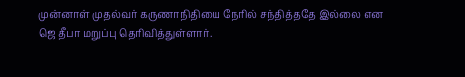முன்னாள் முதல்வர் கருணாநிதியை நேரில் சந்தித்ததே இல்லை என ஜெ தீபா மறுப்பு தெரிவித்துள்ளார்.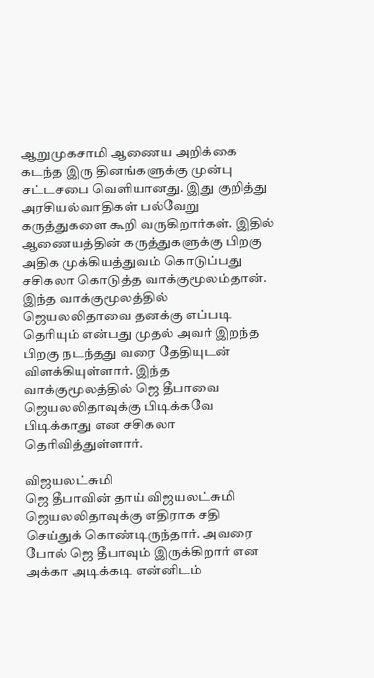ஆறுமுகசாமி ஆணைய அறிக்கை கடந்த இரு தினங்களுக்கு முன்பு சட்டசபை வெளியானது. இது குறித்து அரசியல்வாதிகள் பல்வேறு கருத்துகளை கூறி வருகிறார்கள். இதில் ஆணையத்தின் கருத்துகளுக்கு பிறகு அதிக முக்கியத்துவம் கொடுப்பது சசிகலா கொடுத்த வாக்குமூலம்தான்.
இந்த வாக்குமூலத்தில் ஜெயலலிதாவை தனக்கு எப்படி தெரியும் என்பது முதல் அவர் இறந்த பிறகு நடந்தது வரை தேதியுடன் விளக்கியுள்ளார். இந்த வாக்குமூலத்தில் ஜெ தீபாவை ஜெயலலிதாவுக்கு பிடிக்கவே பிடிக்காது என சசிகலா தெரிவித்துள்ளார்.

விஜயலட்சுமி
ஜெ தீபாவின் தாய் விஜயலட்சுமி ஜெயலலிதாவுக்கு எதிராக சதி செய்துக் கொண்டிருந்தார். அவரை போல் ஜெ தீபாவும் இருக்கிறார் என அக்கா அடிக்கடி என்னிடம்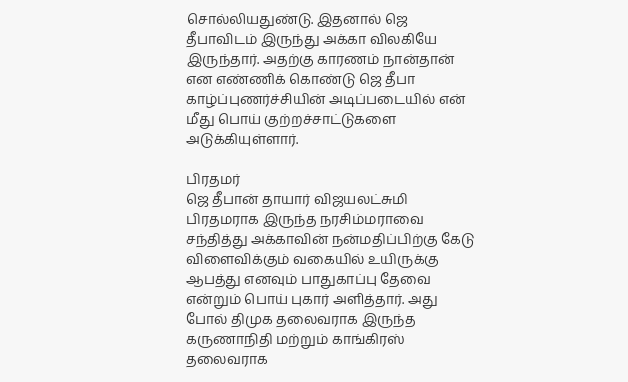சொல்லியதுண்டு. இதனால் ஜெ தீபாவிடம் இருந்து அக்கா விலகியே இருந்தார். அதற்கு காரணம் நான்தான் என எண்ணிக் கொண்டு ஜெ தீபா காழ்ப்புணர்ச்சியின் அடிப்படையில் என் மீது பொய் குற்றச்சாட்டுகளை அடுக்கியுள்ளார்.

பிரதமர்
ஜெ தீபான் தாயார் விஜயலட்சுமி பிரதமராக இருந்த நரசிம்மராவை சந்தித்து அக்காவின் நன்மதிப்பிற்கு கேடு விளைவிக்கும் வகையில் உயிருக்கு ஆபத்து எனவும் பாதுகாப்பு தேவை என்றும் பொய் புகார் அளித்தார். அது போல் திமுக தலைவராக இருந்த கருணாநிதி மற்றும் காங்கிரஸ் தலைவராக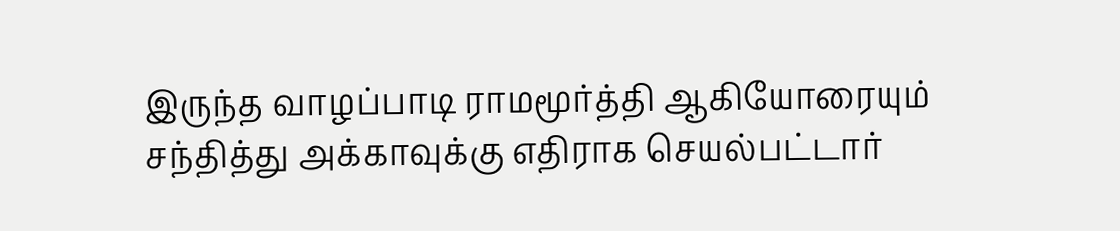இருந்த வாழப்பாடி ராமமூர்த்தி ஆகியோரையும் சந்தித்து அக்காவுக்கு எதிராக செயல்பட்டார்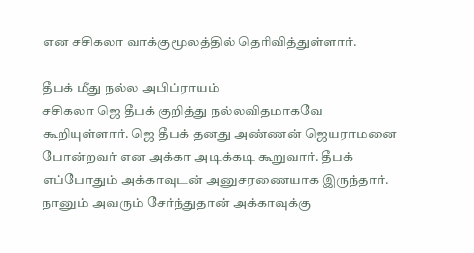என சசிகலா வாக்குமூலத்தில் தெரிவித்துள்ளார்.

தீபக் மீது நல்ல அபிப்ராயம்
சசிகலா ஜெ தீபக் குறித்து நல்லவிதமாகவே கூறியுள்ளார். ஜெ தீபக் தனது அண்ணன் ஜெயராமனை போன்றவர் என அக்கா அடிக்கடி கூறுவார். தீபக் எப்போதும் அக்காவுடன் அனுசரணையாக இருந்தார். நானும் அவரும் சேர்ந்துதான் அக்காவுக்கு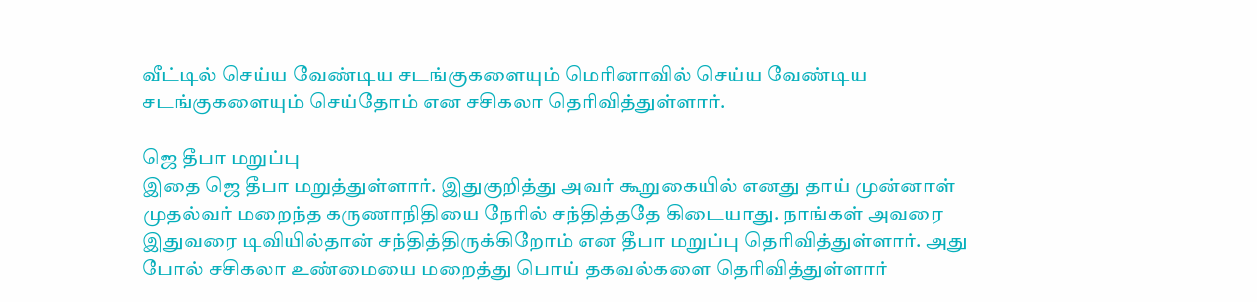வீட்டில் செய்ய வேண்டிய சடங்குகளையும் மெரினாவில் செய்ய வேண்டிய சடங்குகளையும் செய்தோம் என சசிகலா தெரிவித்துள்ளார்.

ஜெ தீபா மறுப்பு
இதை ஜெ தீபா மறுத்துள்ளார். இதுகுறித்து அவர் கூறுகையில் எனது தாய் முன்னாள் முதல்வர் மறைந்த கருணாநிதியை நேரில் சந்தித்ததே கிடையாது. நாங்கள் அவரை இதுவரை டிவியில்தான் சந்தித்திருக்கிறோம் என தீபா மறுப்பு தெரிவித்துள்ளார். அது போல் சசிகலா உண்மையை மறைத்து பொய் தகவல்களை தெரிவித்துள்ளார்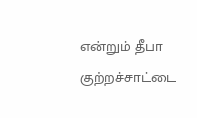என்றும் தீபா குற்றச்சாட்டை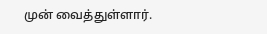முன் வைத்துள்ளார்.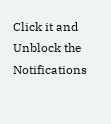Click it and Unblock the Notifications